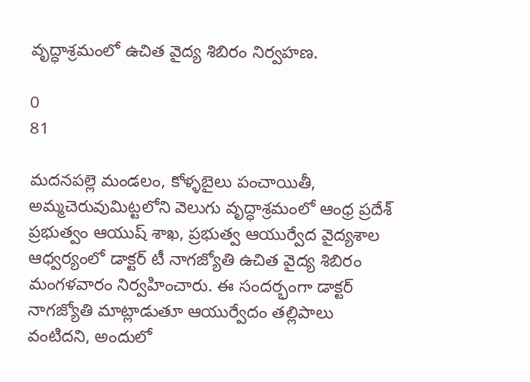వృద్ధాశ్రమంలో ఉచిత వైద్య శిబిరం నిర్వహణ.

0
81

మదనపల్లె మండలం, కోళ్ళబైలు పంచాయితీ, అమ్మచెరువుమిట్టలోని వెలుగు వృద్ధాశ్రమంలో ఆంధ్ర ప్రదేశ్ ప్రభుత్వం ఆయుష్ శాఖ, ప్రభుత్వ ఆయుర్వేద వైద్యశాల ఆధ్వర్యంలో డాక్టర్ టీ నాగజ్యోతి ఉచిత వైద్య శిబిరం మంగళవారం నిర్వహించారు. ఈ సందర్భంగా డాక్టర్ నాగజ్యోతి మాట్లాడుతూ ఆయుర్వేదం తల్లిపాలు వంటిదని, అందులో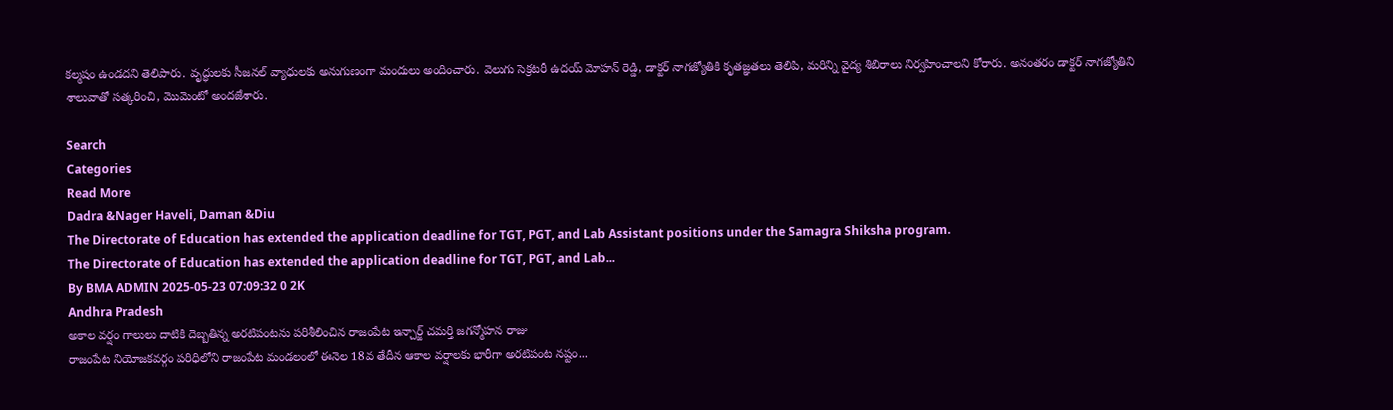కల్మషం ఉండదని తెలిపారు. వృద్ధులకు సీజనల్ వ్యాధులకు అనుగుణంగా మందులు అందించారు. వెలుగు సెక్రటరీ ఉదయ్ మోహన్ రెడ్డి, డాక్టర్ నాగజ్యోతికి కృతజ్ఞతలు తెలిపి, మరిన్ని వైద్య శిబిరాలు నిర్వహించాలని కోరారు. అనంతరం డాక్టర్ నాగజ్యోతిని శాలువాతో సత్కరించి, మొమెంటో అందజేశారు.

Search
Categories
Read More
Dadra &Nager Haveli, Daman &Diu
The Directorate of Education has extended the application deadline for TGT, PGT, and Lab Assistant positions under the Samagra Shiksha program.
The Directorate of Education has extended the application deadline for TGT, PGT, and Lab...
By BMA ADMIN 2025-05-23 07:09:32 0 2K
Andhra Pradesh
అకాల వర్షం గాలులు దాటికి దెబ్బతిన్న అరటిపంటను పరిశీలించిన రాజంపేట ఇన్చార్జ్ చమర్తి జగన్మోహన రాజు
రాజంపేట నియోజకవర్గం పరిధిలోని రాజంపేట మండలంలో ఈనెల 18వ తేదీన ఆకాల వర్షాలకు భారీగా అరటిపంట నష్టం...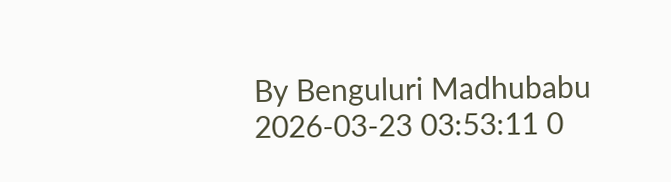By Benguluri Madhubabu 2026-03-23 03:53:11 0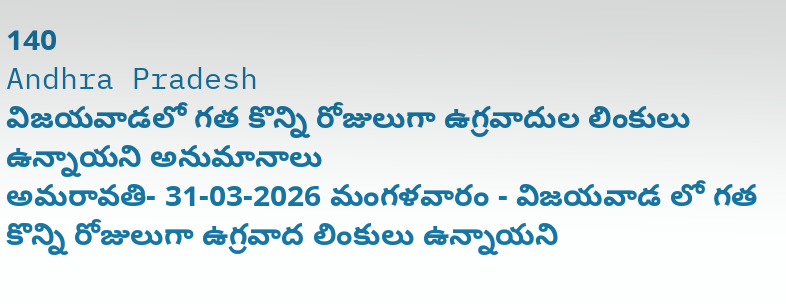140
Andhra Pradesh
విజయవాడలో గత కొన్ని రోజులుగా ఉగ్రవాదుల లింకులు ఉన్నాయని అనుమానాలు
అమరావతి- 31-03-2026 మంగళవారం - విజయవాడ లో గత కొన్ని రోజులుగా ఉగ్రవాద లింకులు ఉన్నాయని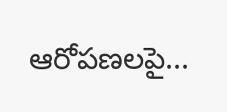ఆరోపణలపై...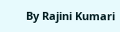By Rajini Kumari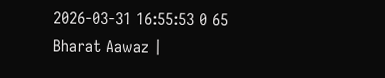2026-03-31 16:55:53 0 65
Bharat Aawaz |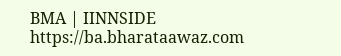BMA | IINNSIDE https://ba.bharataawaz.com